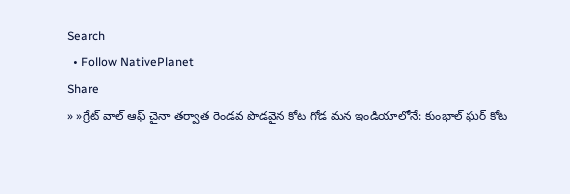Search
  • Follow NativePlanet
Share
» »గ్రేట్ వాల్ ఆఫ్ చైనా తర్వాత రెండవ పొడవైన కోట గోడ మన ఇండియాలోనే: కుంభాల్ ఘర్ కోట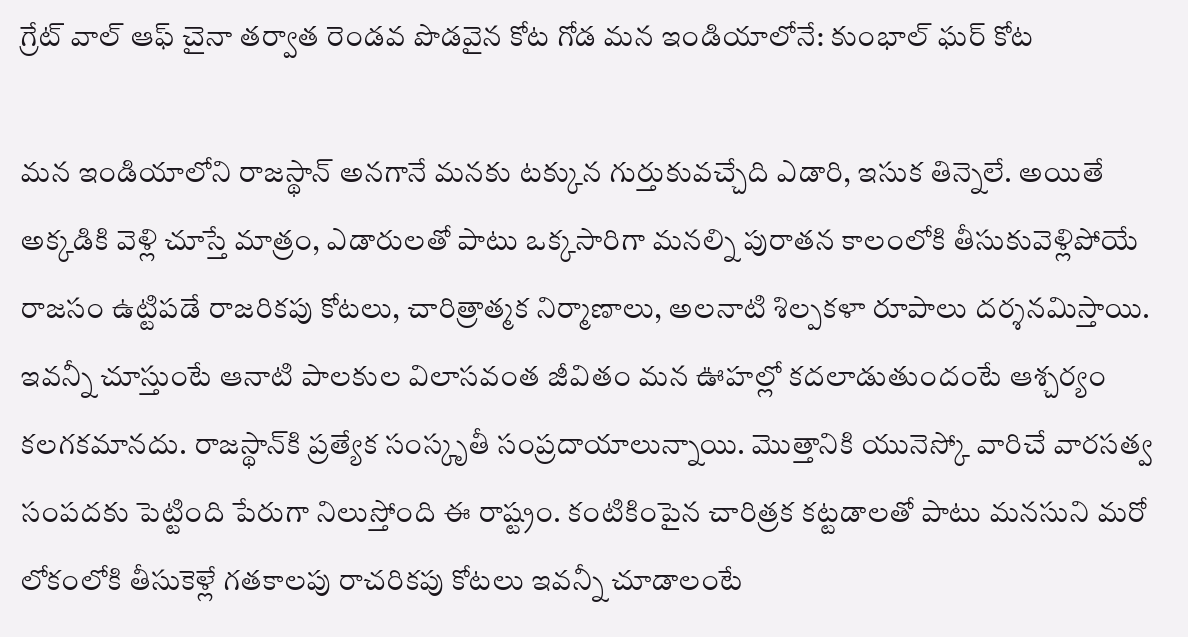గ్రేట్ వాల్ ఆఫ్ చైనా తర్వాత రెండవ పొడవైన కోట గోడ మన ఇండియాలోనే: కుంభాల్ ఘర్ కోట

మన ఇండియాలోని రాజస్థాన్‌ అనగానే మనకు టక్కున గుర్తుకువచ్చేది ఎడారి, ఇసుక తిన్నెలే. అయితే అక్కడికి వెళ్లి చూస్తే మాత్రం, ఎడారులతో పాటు ఒక్కసారిగా మనల్ని పురాతన కాలంలోకి తీసుకువెళ్లిపోయే రాజసం ఉట్టిపడే రాజరికపు కోటలు, చారిత్రాత్మక నిర్మాణాలు, అలనాటి శిల్పకళా రూపాలు దర్శనమిస్తాయి. ఇవన్నీ చూస్తుంటే ఆనాటి పాలకుల విలాసవంత జీవితం మన ఊహల్లో కదలాడుతుందంటే ఆశ్చర్యం కలగకమానదు. రాజస్థాన్‌కి ప్రత్యేక సంస్కృతీ సంప్రదాయాలున్నాయి. మొత్తానికి యునెస్కో వారిచే వారసత్వ సంపదకు పెట్టింది పేరుగా నిలుస్తోంది ఈ రాష్ట్రం. కంటికింపైన చారిత్రక కట్టడాలతో పాటు మనసుని మరో లోకంలోకి తీసుకెళ్లే గతకాలపు రాచరికపు కోటలు ఇవన్నీ చూడాలంటే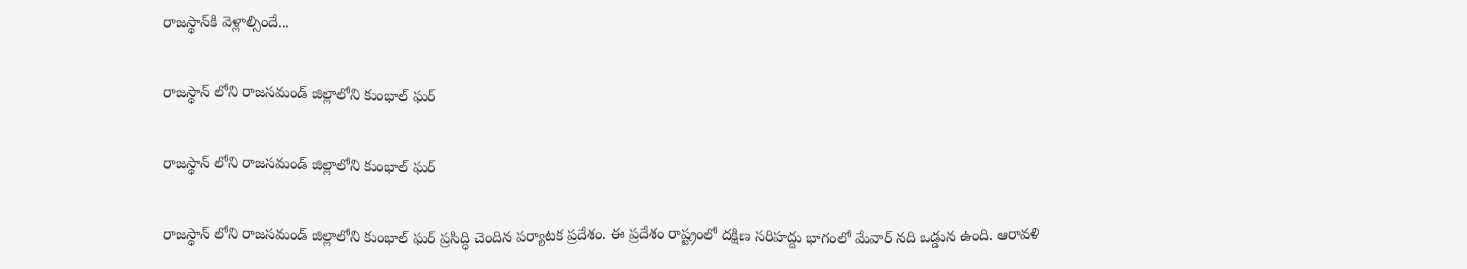రాజస్థాన్‌కి వెళ్లాల్సిందే...

రాజస్థాన్ లోని రాజసమండ్ జిల్లాలోని కుంభాల్ ఘర్

రాజస్థాన్ లోని రాజసమండ్ జిల్లాలోని కుంభాల్ ఘర్

రాజస్థాన్ లోని రాజసమండ్ జిల్లాలోని కుంభాల్ ఘర్ ప్రసిద్ధి చెందిన పర్యాటక ప్రదేశం. ఈ ప్రదేశం రాష్ట్రంలో దక్షిణ సరిహద్దు భాగంలో మేవార్‌ నది ఒడ్డున ఉంది. ఆరావళి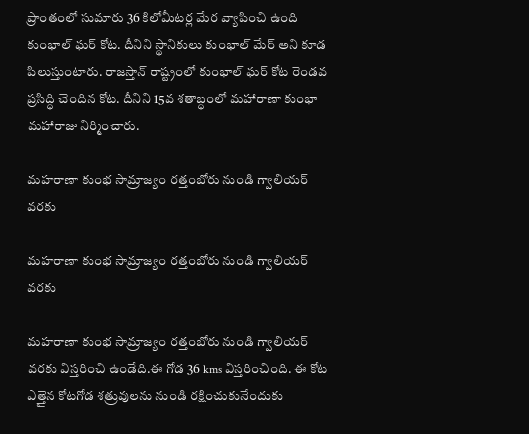ప్రాంతంలో సుమారు 36 కిలోమీటర్ల మేర వ్యాపించి ఉంది కుంభాల్‌ ఘర్‌ కోట. దీనిని స్థానికులు కుంభాల్ మేర్ అని కూడ పిలుస్తుంటారు. రాజస్తాన్ రాష్ట్రంలో కుంభాల్ ఘర్ కోట రెండవ ప్రసిద్ధి చెందిన కోట. దీనిని 15వ శతాబ్ధంలో మహారాణా కుంభా మహారాజు నిర్మించారు.

మహరాణా కుంభ సామ్రాజ్యం రత్తంబోరు నుండి గ్వాలియర్ వరకు

మహరాణా కుంభ సామ్రాజ్యం రత్తంబోరు నుండి గ్వాలియర్ వరకు

మహరాణా కుంభ సామ్రాజ్యం రత్తంబోరు నుండి గ్వాలియర్ వరకు విస్తరించి ఉండేది.ఈ గోడ 36 kms విస్తరించింది. ఈ కోట ఎత్తైన కోటగోడ శత్రువులను నుండి రక్షించుకునేందుకు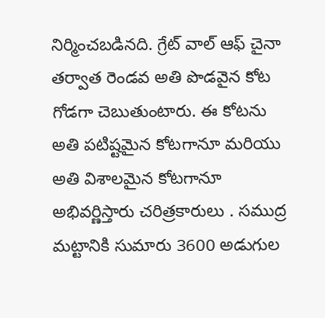నిర్మించబడినది. గ్రేట్ వాల్ ఆఫ్ చైనా తర్వాత రెండవ అతి పొడవైన కోట గోడగా చెబుతుంటారు. ఈ కోటను అతి పటిష్టమైన కోటగానూ మరియు అతి విశాలమైన కోటగానూ అభివర్ణిస్తారు చరిత్రకారులు . సముద్ర మట్టానికి సుమారు 3600 అడుగుల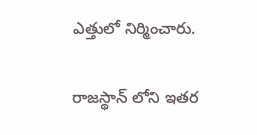ఎత్తులో నిర్మించారు.

రాజస్థాన్ లోని ఇతర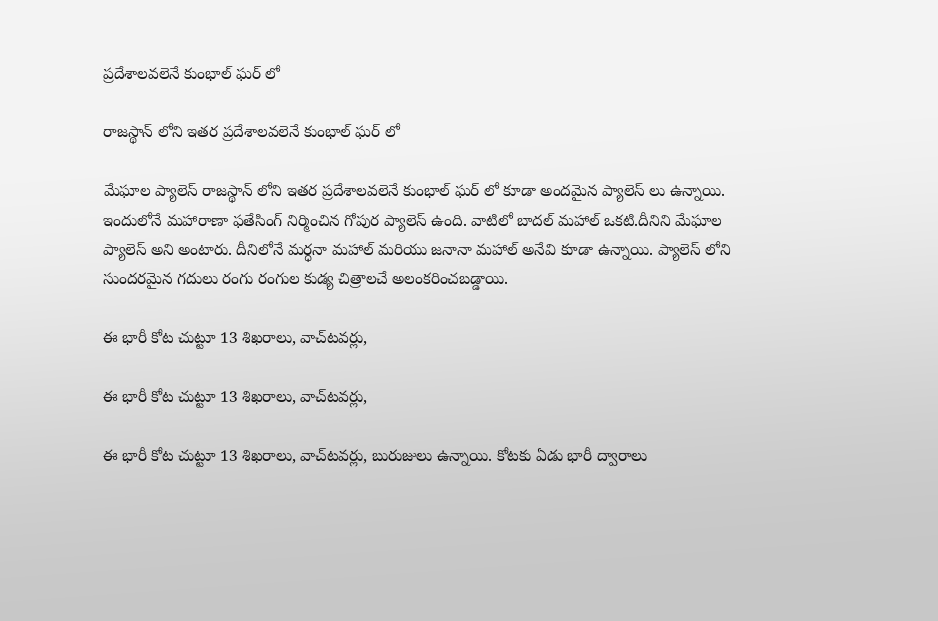ప్రదేశాలవలెనే కుంభాల్ ఘర్ లో

రాజస్థాన్ లోని ఇతర ప్రదేశాలవలెనే కుంభాల్ ఘర్ లో

మేఘాల ప్యాలెస్ రాజస్థాన్ లోని ఇతర ప్రదేశాలవలెనే కుంభాల్ ఘర్ లో కూడా అందమైన ప్యాలెస్ లు ఉన్నాయి. ఇందులోనే మహారాణా ఫతేసింగ్‌ నిర్మించిన గోపుర ప్యాలెస్‌ ఉంది. వాటిలో బాదల్ మహాల్ ఒకటి.దీనిని మేఘాల ప్యాలెస్ అని అంటారు. దీనిలోనే మర్ధనా మహాల్ మరియు జనానా మహాల్ అనేవి కూడా ఉన్నాయి. ప్యాలెస్ లోని సుందరమైన గదులు రంగు రంగుల కుడ్య చిత్రాలచే అలంకరించబడ్డాయి.

ఈ భారీ కోట చుట్టూ 13 శిఖరాలు, వాచ్‌టవర్లు,

ఈ భారీ కోట చుట్టూ 13 శిఖరాలు, వాచ్‌టవర్లు,

ఈ భారీ కోట చుట్టూ 13 శిఖరాలు, వాచ్‌టవర్లు, బురుజులు ఉన్నాయి. కోటకు ఏడు భారీ ద్వారాలు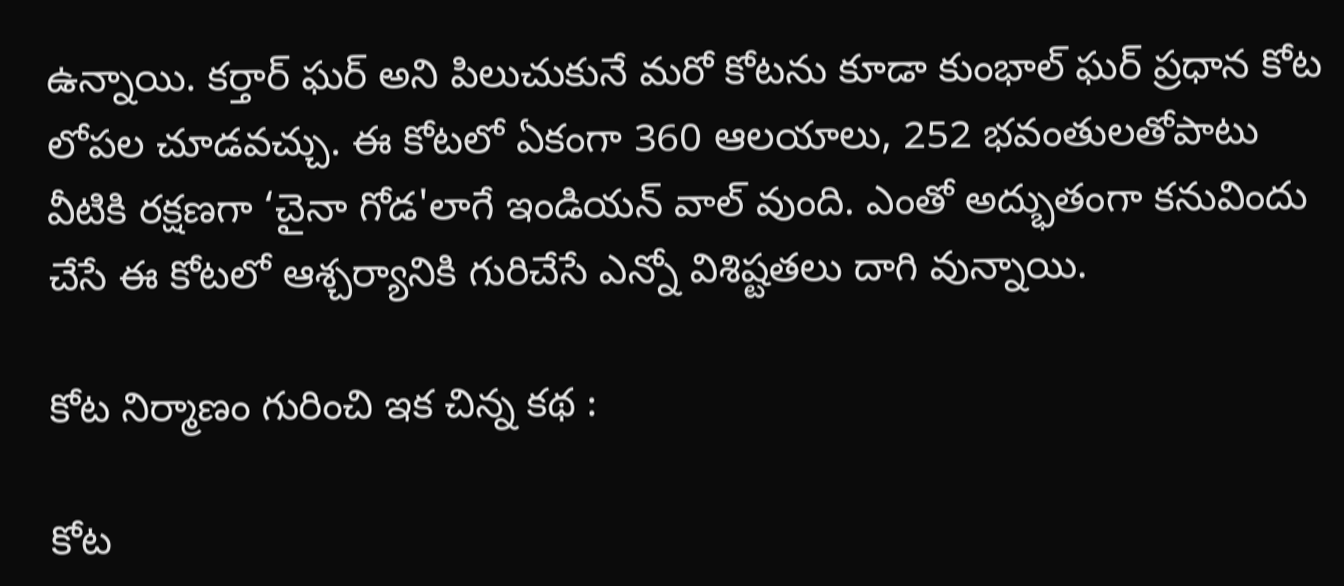ఉన్నాయి. కర్తార్‌ ఘర్‌ అని పిలుచుకునే మరో కోటను కూడా కుంభాల్‌ ఘర్‌ ప్రధాన కోట లోపల చూడవచ్చు. ఈ కోటలో ఏకంగా 360 ఆలయాలు, 252 భవంతులతోపాటు వీటికి రక్షణగా ‘చైనా గోడ'లాగే ఇండియన్ వాల్ వుంది. ఎంతో అద్భుతంగా కనువిందు చేసే ఈ కోటలో ఆశ్చర్యానికి గురిచేసే ఎన్నో విశిష్టతలు దాగి వున్నాయి.

కోట నిర్మాణం గురించి ఇక చిన్న కథ :

కోట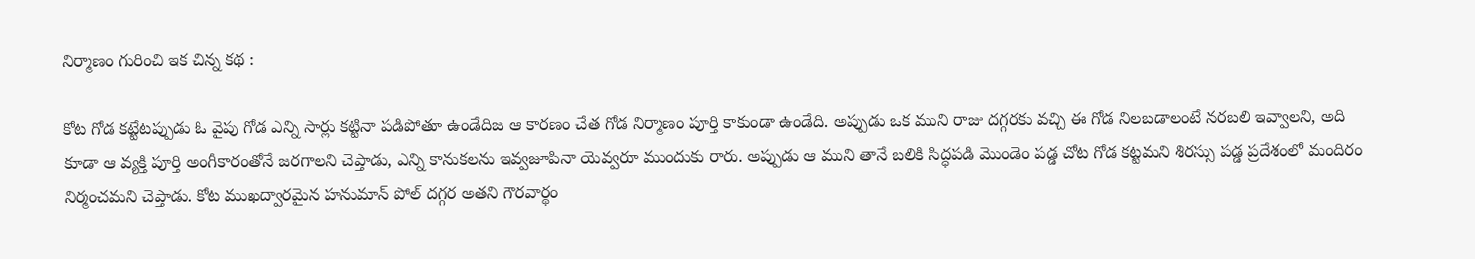నిర్మాణం గురించి ఇక చిన్న కథ :

కోట గోడ కట్టేటప్పుడు ఓ వైపు గోడ ఎన్ని సార్లు కట్టినా పడిపోతూ ఉండేదిజ ఆ కారణం చేత గోడ నిర్మాణం పూర్తి కాకుండా ఉండేది. అప్పుడు ఒక ముని రాజు దగ్గరకు వచ్చి ఈ గోడ నిలబడాలంటే నరబలి ఇవ్వాలని, అది కూడా ఆ వ్యక్తి పూర్తి అంగీకారంతోనే జరగాలని చెప్తాడు, ఎన్ని కానుకలను ఇవ్వజూపినా యెవ్వరూ ముందుకు రారు. అప్పుడు ఆ ముని తానే బలికి సిద్ధపడి మొండెం పడ్డ చోట గోడ కట్టమని శిరస్సు పడ్డ ప్రదేశంలో మందిరం నిర్మంచమని చెప్తాడు. కోట ముఖద్వారమైన హనుమాన్ పోల్ దగ్గర అతని గౌరవార్థం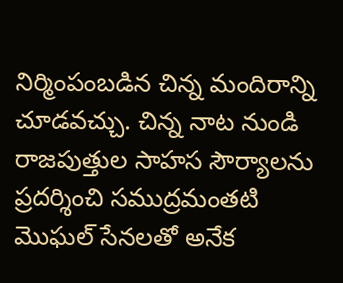నిర్మింపంబడిన చిన్న మందిరాన్ని చూడవచ్చు. చిన్న నాట నుండి రాజపుత్తుల సాహస సౌర్యాలను ప్రదర్శించి సముద్రమంతటి మొఘల్ సేనలతో అనేక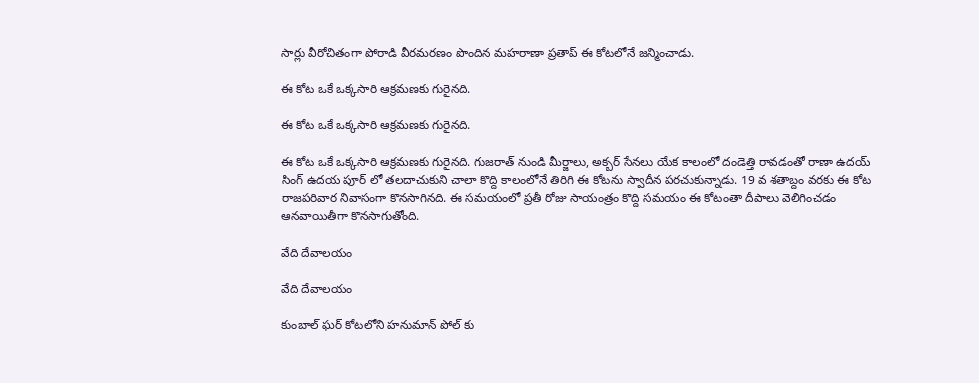సార్లు వీరోచితంగా పోరాడి వీరమరణం పొందిన మహరాణా ప్రతాప్ ఈ కోటలోనే జన్మించాడు.

ఈ కోట ఒకే ఒక్కసారి ఆక్రమణకు గురైనది.

ఈ కోట ఒకే ఒక్కసారి ఆక్రమణకు గురైనది.

ఈ కోట ఒకే ఒక్కసారి ఆక్రమణకు గురైనది. గుజరాత్ నుండి మీర్జాలు, అక్బర్ సేనలు యేక కాలంలో దండెత్తి రావడంతో రాణా ఉదయ్ సింగ్ ఉదయ పూర్ లో తలదాచుకుని చాలా కొద్ది కాలంలోనే తిరిగి ఈ కోటను స్వాదీన పరచుకున్నాడు. 19 వ శతాబ్దం వరకు ఈ కోట రాజపరివార నివాసంగా కొనసాగినది. ఈ సమయంలో ప్రతీ రోజు సాయంత్రం కొద్ది సమయం ఈ కోటంతా దీపాలు వెలిగించడం ఆనవాయితీగా కొనసాగుతోంది.

వేది దేవాలయం

వేది దేవాలయం

కుంబాల్ ఘర్ కోటలోని హనుమాన్ పోల్ కు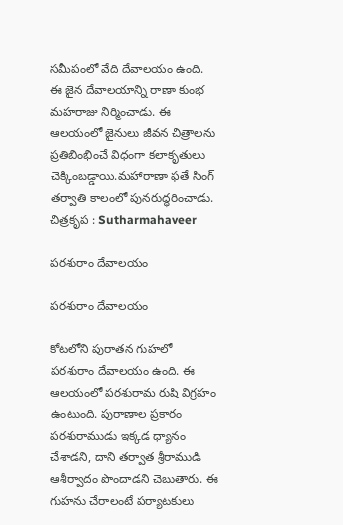సమీపంలో వేది దేవాలయం ఉంది. ఈ జైన దేవాలయాన్ని రాణా కుంభ మహరాజు నిర్మించాడు. ఈ ఆలయంలో జైనులు జీవన చిత్రాలను ప్రతిబింభించే విధంగా కలాకృతులు చెక్కింబడ్డాయి.మహారాణా ఫతే సింగ్ తర్వాతి కాలంలో పునరుద్ధరించాడు. చిత్రకృప : Sutharmahaveer

పరశురాం దేవాలయం

పరశురాం దేవాలయం

కోటలోని పురాతన గుహలో పరశురాం దేవాలయం ఉంది. ఈ ఆలయంలో పరశురామ రుషి విగ్రహం ఉంటుంది. పురాణాల ప్రకారం పరశురాముడు ఇక్కడ ధ్యానం చేశాడని, దాని తర్వాత శ్రీరాముడి ఆశీర్వాదం పొందాడని చెబుతారు. ఈ గుహను చేరాలంటే పర్యాటకులు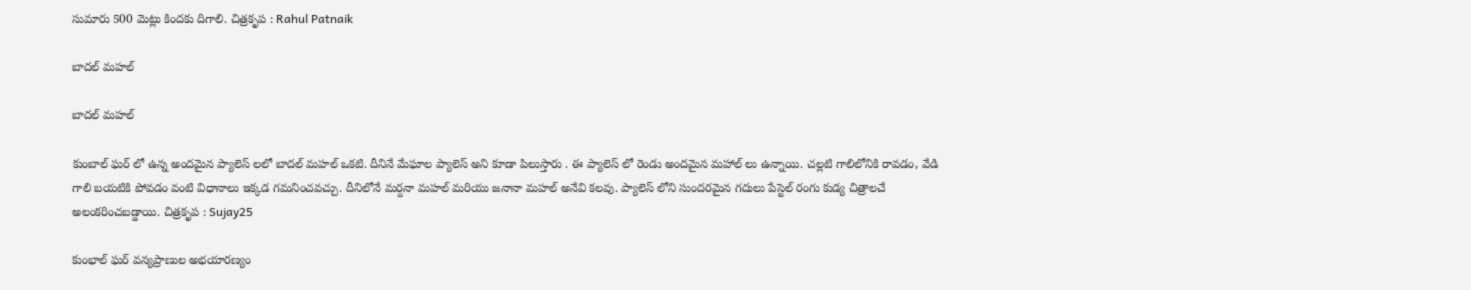సుమారు 500 మెట్లు కిందకు దిగాలి. చిత్రకృప : Rahul Patnaik

బాదల్ మహల్

బాదల్ మహల్

కుంబాల్ ఘర్ లో ఉన్న అందమైన ప్యాలెస్ లలో బాదల్ మహల్ ఒకటి. దీనినే మేఘాల ప్యాలెస్ అని కూడా పిలుస్తారు . ఈ ప్యాలెస్ లో రెండు అందమైన మహాల్ లు ఉన్నాయి. చల్లటి గాలిలోనికి రావడం, వేడి గాలి బయటికి పోవడం వంటి విధానాలు ఇక్కడ గమనించవచ్చు. దీనిలోనే మర్దనా మహల్ మరియు జనానా మహల్ అనేవి కలవు. ప్యాలెస్ లోని సుందరమైన గదులు పేస్టెల్ రంగు కుడ్య చిత్రాలచే అలంకరించబడ్డాయి. చిత్రకృప : Sujay25

కుంభాల్ ఘర్ వన్యప్రాణుల అభయారణ్యం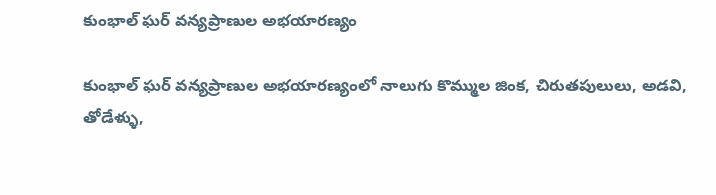కుంభాల్ ఘర్ వన్యప్రాణుల అభయారణ్యం

కుంభాల్ ఘర్ వన్యప్రాణుల అభయారణ్యంలో నాలుగు కొమ్ముల జింక, చిరుతపులులు, అడవి, తోడేళ్ళు,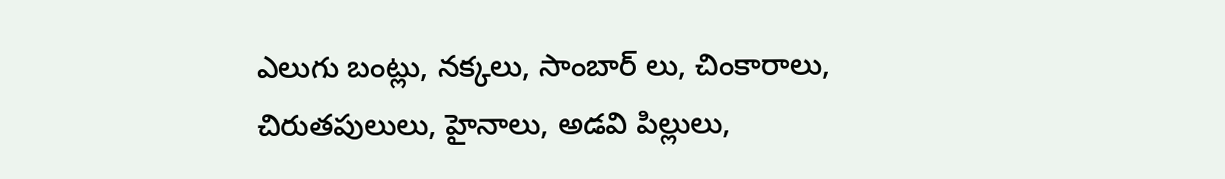ఎలుగు బంట్లు, నక్కలు, సాంబార్ లు, చింకారాలు, చిరుతపులులు, హైనాలు, అడవి పిల్లులు,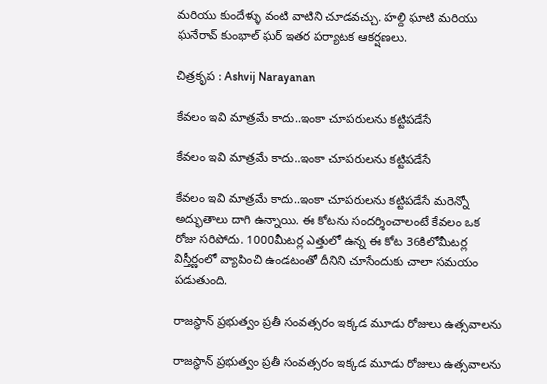మరియు కుందేళ్ళు వంటి వాటిని చూడవచ్చు. హల్ది ఘాటి మరియు ఘనేరావ్ కుంభాల్ ఘర్ ఇతర పర్యాటక ఆకర్షణలు.

చిత్రకృప : Ashvij Narayanan

కేవలం ఇవి మాత్రమే కాదు..ఇంకా చూపరులను కట్టిపడేసే

కేవలం ఇవి మాత్రమే కాదు..ఇంకా చూపరులను కట్టిపడేసే

కేవలం ఇవి మాత్రమే కాదు..ఇంకా చూపరులను కట్టిపడేసే మరెన్నో అద్భుతాలు దాగి ఉన్నాయి. ఈ కోటను సందర్శించాలంటే కేవలం ఒక రోజు సరిపోదు. 1000మీటర్ల ఎత్తులో ఉన్న ఈ కోట 36కిలోమీటర్ల విస్తీర్ణంలో వ్యాపించి ఉండటంతో దీనిని చూసేందుకు చాలా సమయం పడుతుంది.

రాజస్థాన్ ప్రభుత్వం ప్రతీ సంవత్సరం ఇక్కడ మూడు రోజులు ఉత్సవాలను

రాజస్థాన్ ప్రభుత్వం ప్రతీ సంవత్సరం ఇక్కడ మూడు రోజులు ఉత్సవాలను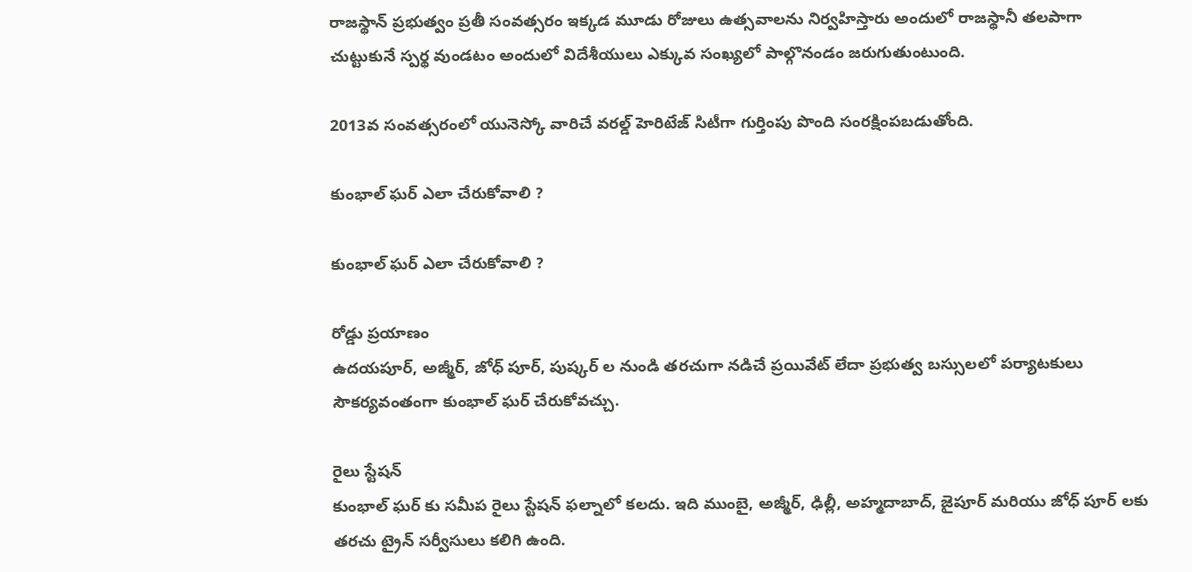రాజస్థాన్ ప్రభుత్వం ప్రతీ సంవత్సరం ఇక్కడ మూడు రోజులు ఉత్సవాలను నిర్వహిస్తారు అందులో రాజస్థానీ తలపాగా చుట్టుకునే స్పర్థ వుండటం అందులో విదేశీయులు ఎక్కువ సంఖ్యలో పాల్గొనండం జరుగుతుంటుంది.

2013వ సంవత్సరంలో యునెస్కో వారిచే వరల్డ్ హెరిటేజ్ సిటీగా గుర్తింపు పొంది సంరక్షింపబడుతోంది.

కుంభాల్ ఘర్ ఎలా చేరుకోవాలి ?

కుంభాల్ ఘర్ ఎలా చేరుకోవాలి ?

రోడ్డు ప్రయాణం
ఉదయపూర్, అజ్మీర్, జోధ్ పూర్, పుష్కర్ ల నుండి తరచుగా నడిచే ప్రయివేట్ లేదా ప్రభుత్వ బస్సులలో పర్యాటకులు సౌకర్యవంతంగా కుంభాల్ ఘర్ చేరుకోవచ్చు.

రైలు స్టేషన్
కుంభాల్ ఘర్ కు సమీప రైలు స్టేషన్ ఫల్నాలో కలదు. ఇది ముంబై, అజ్మీర్, ఢిల్లీ, అహ్మదాబాద్, జైపూర్ మరియు జోధ్ పూర్ లకు తరచు ట్రైన్ సర్వీసులు కలిగి ఉంది.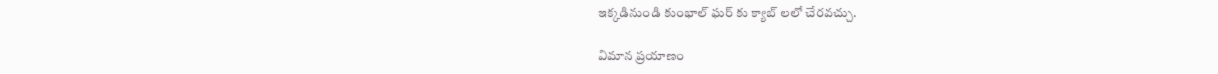ఇక్కడినుండి కుంభాల్ ఘర్ కు క్యాబ్ లలో చేరవచ్చు.

విమాన ప్రయాణం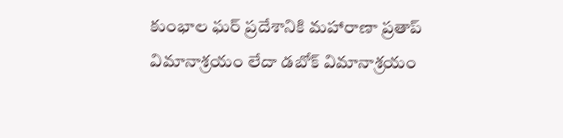కుంభాల ఘర్ ప్రదేశానికి మహారాణా ప్రతాప్ విమానాశ్రయం లేదా డబోక్ విమానాశ్రయం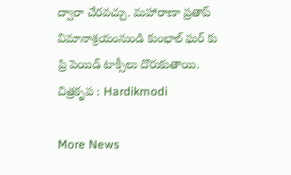ద్వారా చేరవచ్చు. మహారాణా ప్రతాప్ విమానాశ్రయంనుండి కుంభాల్ ఘర్ కు ప్రి పెయిడ్ టాక్సీలు దొరుకుతాయి.
చిత్రకృప : Hardikmodi

More News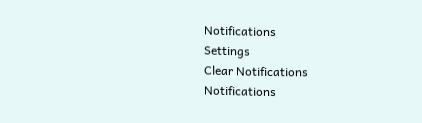Notifications
Settings
Clear Notifications
Notifications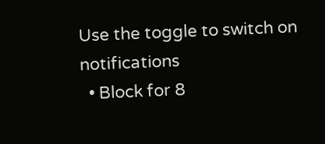Use the toggle to switch on notifications
  • Block for 8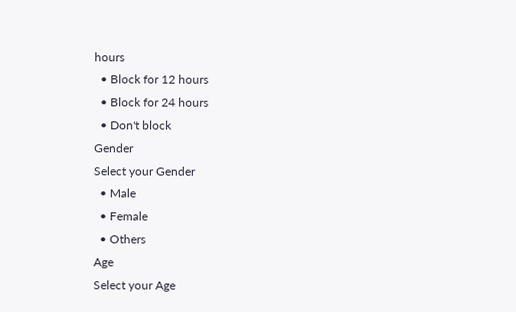hours
  • Block for 12 hours
  • Block for 24 hours
  • Don't block
Gender
Select your Gender
  • Male
  • Female
  • Others
Age
Select your Age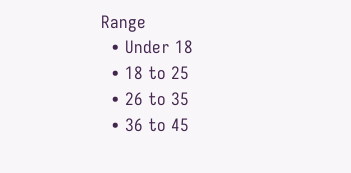Range
  • Under 18
  • 18 to 25
  • 26 to 35
  • 36 to 45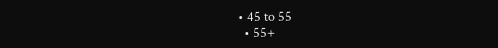• 45 to 55
  • 55+